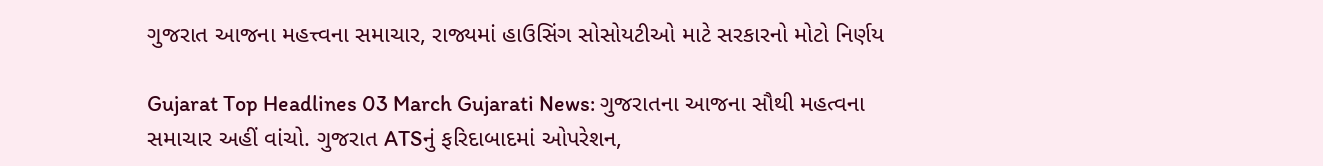ગુજરાત આજના મહત્ત્વના સમાચાર, રાજ્યમાં હાઉસિંગ સોસોયટીઓ માટે સરકારનો મોટો નિર્ણય

Gujarat Top Headlines 03 March Gujarati News: ગુજરાતના આજના સૌથી મહત્વના સમાચાર અહીં વાંચો. ગુજરાત ATSનું ફરિદાબાદમાં ઓપરેશન,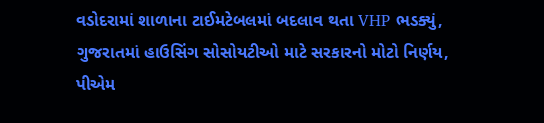વડોદરામાં શાળાના ટાઈમટેબલમાં બદલાવ થતા VHP ભડક્યું, ગુજરાતમાં હાઉસિંગ સોસોયટીઓ માટે સરકારનો મોટો નિર્ણય, પીએમ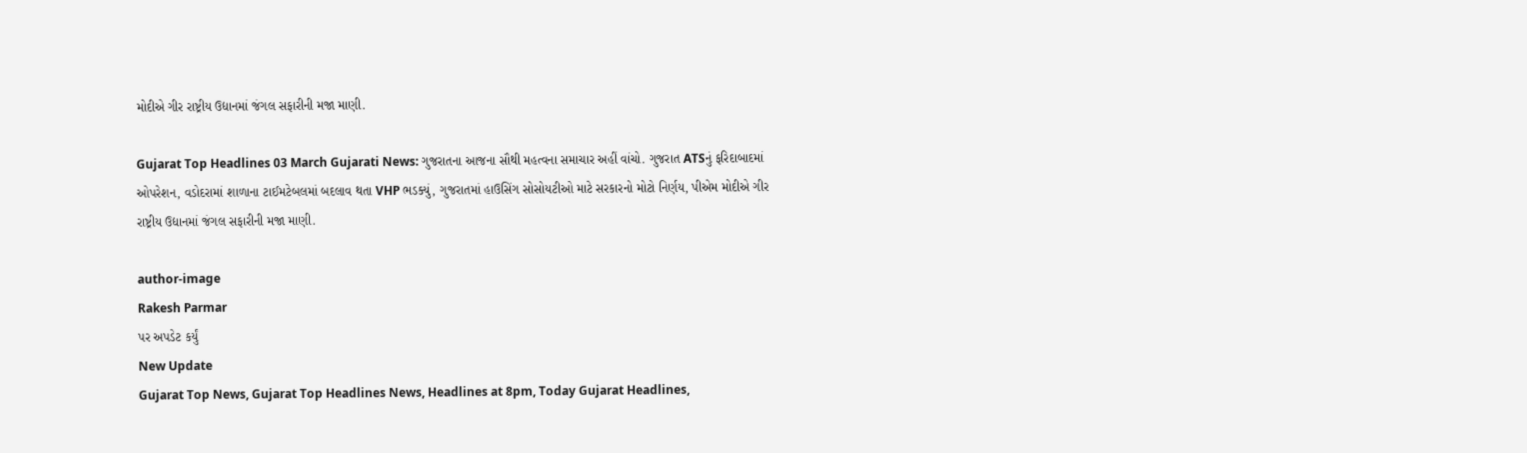મોદીએ ગીર રાષ્ટ્રીય ઉદ્યાનમાં જંગલ સફારીની મજા માણી.

Gujarat Top Headlines 03 March Gujarati News: ગુજરાતના આજના સૌથી મહત્વના સમાચાર અહીં વાંચો. ગુજરાત ATSનું ફરિદાબાદમાં ઓપરેશન, વડોદરામાં શાળાના ટાઈમટેબલમાં બદલાવ થતા VHP ભડક્યું, ગુજરાતમાં હાઉસિંગ સોસોયટીઓ માટે સરકારનો મોટો નિર્ણય, પીએમ મોદીએ ગીર રાષ્ટ્રીય ઉદ્યાનમાં જંગલ સફારીની મજા માણી.

author-image
Rakesh Parmar
પર અપડેટ કર્યું
New Update
Gujarat Top News, Gujarat Top Headlines News, Headlines at 8pm, Today Gujarat Headlines,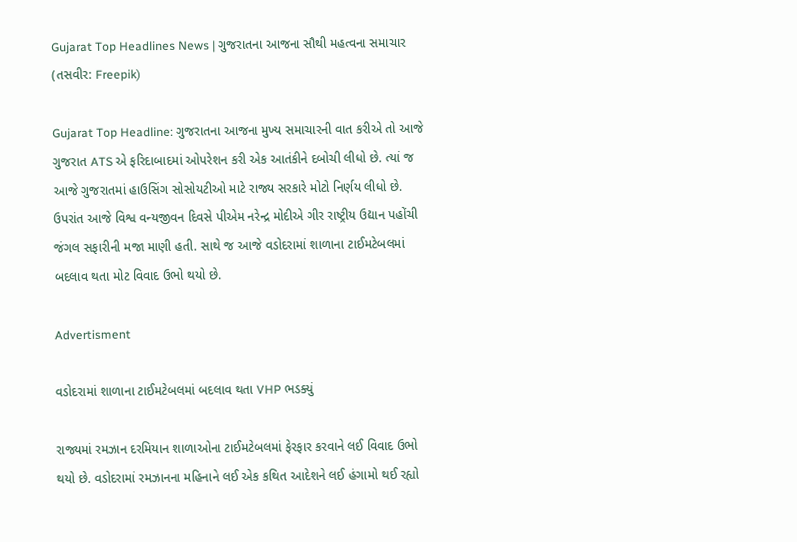Gujarat Top Headlines News | ગુજરાતના આજના સૌથી મહત્વના સમાચાર (તસવીર: Freepik)

Gujarat Top Headline: ગુજરાતના આજના મુખ્ય સમાચારની વાત કરીએ તો આજે ગુજરાત ATS એ ફરિદાબાદમાં ઓપરેશન કરી એક આતંકીને દબોચી લીધો છે. ત્યાં જ આજે ગુજરાતમાં હાઉસિંગ સોસોયટીઓ માટે રાજ્ય સરકારે મોટો નિર્ણય લીધો છે. ઉપરાંત આજે વિશ્વ વન્યજીવન દિવસે પીએમ નરેન્દ્ર મોદીએ ગીર રાષ્ટ્રીય ઉદ્યાન પહોંચી જંગલ સફારીની મજા માણી હતી. સાથે જ આજે વડોદરામાં શાળાના ટાઈમટેબલમાં બદલાવ થતા મોટ વિવાદ ઉભો થયો છે.

Advertisment

વડોદરામાં શાળાના ટાઈમટેબલમાં બદલાવ થતા VHP ભડક્યું

રાજ્યમાં રમઝાન દરમિયાન શાળાઓના ટાઈમટેબલમાં ફેરફાર કરવાને લઈ વિવાદ ઉભો થયો છે. વડોદરામાં રમઝાનના મહિનાને લઈ એક કથિત આદેશને લઈ હંગામો થઈ રહ્યો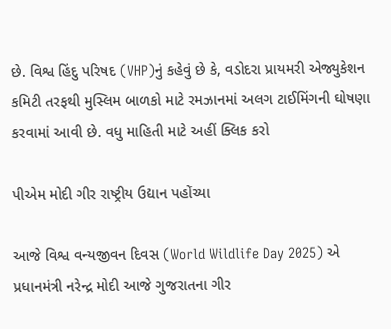છે. વિશ્વ હિંદુ પરિષદ (VHP)નું કહેવું છે કે, વડોદરા પ્રાયમરી એજ્યુકેશન કમિટી તરફથી મુસ્લિમ બાળકો માટે રમઝાનમાં અલગ ટાઈમિંગની ઘોષણા કરવામાં આવી છે. વધુ માહિતી માટે અહીં ક્લિક કરો

પીએમ મોદી ગીર રાષ્ટ્રીય ઉદ્યાન પહોંચ્યા

આજે વિશ્વ વન્યજીવન દિવસ (World Wildlife Day 2025) એ પ્રધાનમંત્રી નરેન્દ્ર મોદી આજે ગુજરાતના ગીર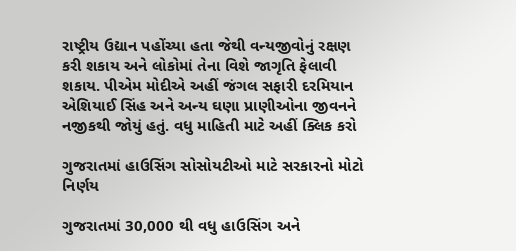રાષ્ટ્રીય ઉદ્યાન પહોંચ્યા હતા જેથી વન્યજીવોનું રક્ષણ કરી શકાય અને લોકોમાં તેના વિશે જાગૃતિ ફેલાવી શકાય. પીએમ મોદીએ અહીં જંગલ સફારી દરમિયાન એશિયાઈ સિંહ અને અન્ય ઘણા પ્રાણીઓના જીવનને નજીકથી જોયું હતું. વધુ માહિતી માટે અહીં ક્લિક કરો

ગુજરાતમાં હાઉસિંગ સોસોયટીઓ માટે સરકારનો મોટો નિર્ણય

ગુજરાતમાં 30,000 થી વધુ હાઉસિંગ અને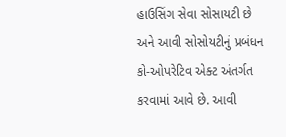હાઉસિંગ સેવા સોસાયટી છે અને આવી સોસોયટીનું પ્રબંધન કો-ઓપરેટિવ એક્ટ અંતર્ગત કરવામાં આવે છે. આવી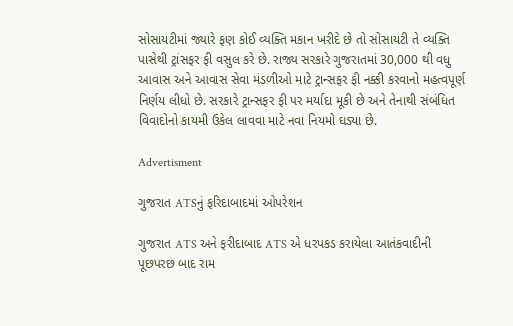સોસાયટીમાં જ્યારે ફણ કોઈ વ્યક્તિ મકાન ખરીદે છે તો સોસાયટી તે વ્યક્તિ પાસેથી ટ્રાંસફર ફી વસુલ કરે છે. રાજ્ય સરકારે ગુજરાતમાં 30,000 થી વધુ આવાસ અને આવાસ સેવા મંડળીઓ માટે ટ્રાન્સફર ફી નક્કી કરવાનો મહત્વપૂર્ણ નિર્ણય લીધો છે. સરકારે ટ્રાન્સફર ફી પર મર્યાદા મૂકી છે અને તેનાથી સંબંધિત વિવાદોનો કાયમી ઉકેલ લાવવા માટે નવા નિયમો ઘડ્યા છે.

Advertisment

ગુજરાત ATSનું ફરિદાબાદમાં ઓપરેશન

ગુજરાત ATS અને ફરીદાબાદ ATS એ ધરપકડ કરાયેલા આતંકવાદીની પૂછપરછ બાદ રામ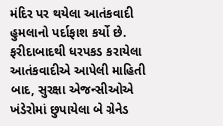મંદિર પર થયેલા આતંકવાદી હુમલાનો પર્દાફાશ કર્યો છે. ફરીદાબાદથી ધરપકડ કરાયેલા આતંકવાદીએ આપેલી માહિતી બાદ, સુરક્ષા એજન્સીઓએ ખંડેરોમાં છુપાયેલા બે ગ્રેનેડ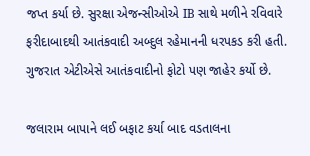જપ્ત કર્યા છે. સુરક્ષા એજન્સીઓએ IB સાથે મળીને રવિવારે ફરીદાબાદથી આતંકવાદી અબ્દુલ રહેમાનની ધરપકડ કરી હતી. ગુજરાત એટીએસે આતંકવાદીનો ફોટો પણ જાહેર કર્યો છે.

જલારામ બાપાને લઈ બફાટ કર્યા બાદ વડતાલના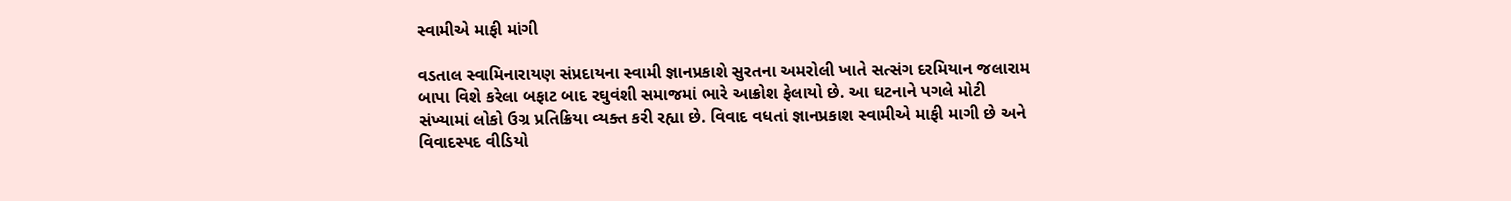સ્વામીએ માફી માંગી

વડતાલ સ્વામિનારાયણ સંપ્રદાયના સ્વામી જ્ઞાનપ્રકાશે સુરતના અમરોલી ખાતે સત્સંગ દરમિયાન જલારામ બાપા વિશે કરેલા બફાટ બાદ રઘુવંશી સમાજમાં ભારે આક્રોશ ફેલાયો છે. આ ઘટનાને પગલે મોટી સંખ્યામાં લોકો ઉગ્ર પ્રતિક્રિયા વ્યક્ત કરી રહ્યા છે. વિવાદ વધતાં જ્ઞાનપ્રકાશ સ્વામીએ માફી માગી છે અને વિવાદસ્પદ વીડિયો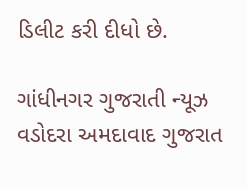ડિલીટ કરી દીધો છે.

ગાંધીનગર ગુજરાતી ન્યૂઝ વડોદરા અમદાવાદ ગુજરાત